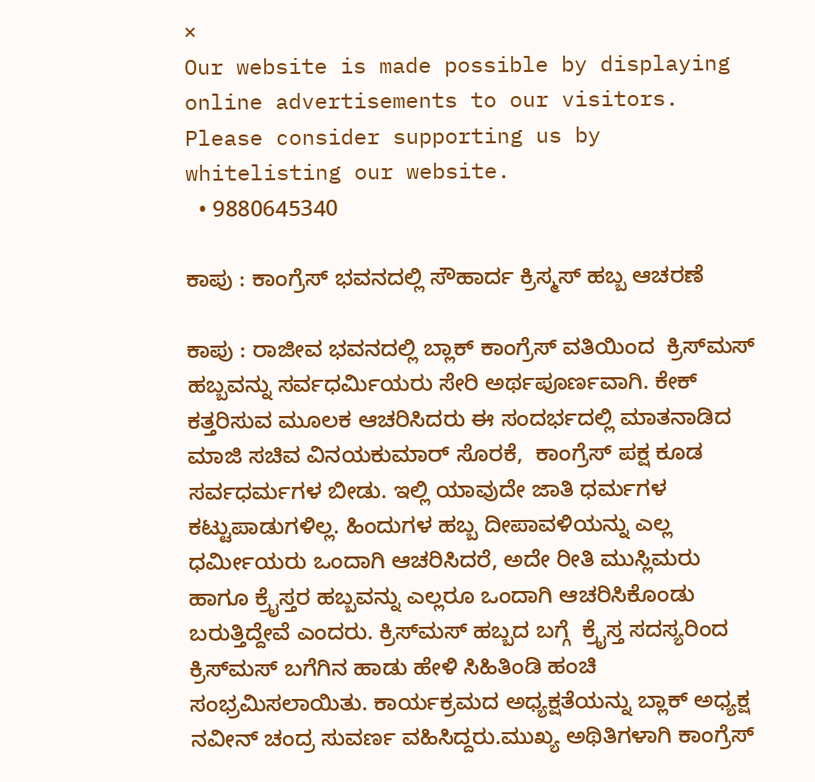×
Our website is made possible by displaying online advertisements to our visitors. Please consider supporting us by whitelisting our website.
  • 9880645340

ಕಾಪು : ಕಾಂಗ್ರೆಸ್ ಭವನದಲ್ಲಿ ಸೌಹಾರ್ದ ಕ್ರಿಸ್ಮಸ್ ಹಬ್ಬ ಆಚರಣೆ

ಕಾಪು : ರಾಜೀವ ಭವನದಲ್ಲಿ ಬ್ಲಾಕ್ ಕಾಂಗ್ರೆಸ್ ವತಿಯಿಂದ  ಕ್ರಿಸ್‌ಮಸ್ ಹಬ್ಬವನ್ನು ಸರ್ವಧರ್ಮಿಯರು ಸೇರಿ ಅರ್ಥಪೂರ್ಣವಾಗಿ. ಕೇಕ್ ಕತ್ತರಿಸುವ ಮೂಲಕ ಆಚರಿಸಿದರು ಈ ಸಂದರ್ಭದಲ್ಲಿ ಮಾತನಾಡಿದ ಮಾಜಿ ಸಚಿವ ವಿನಯಕುಮಾರ್ ಸೊರಕೆ,  ಕಾಂಗ್ರೆಸ್‌ ಪಕ್ಷ ಕೂಡ ಸರ್ವಧರ್ಮಗಳ ಬೀಡು. ಇಲ್ಲಿ ಯಾವುದೇ ಜಾತಿ ಧರ್ಮಗಳ ಕಟ್ಟುಪಾಡುಗಳಿಲ್ಲ. ಹಿಂದುಗಳ ಹಬ್ಬ ದೀಪಾವಳಿಯನ್ನು ಎಲ್ಲ ಧರ್ಮೀಯರು ಒಂದಾಗಿ ಆಚರಿಸಿದರೆ, ಅದೇ ರೀತಿ ಮುಸ್ಲಿಮರು ಹಾಗೂ ಕ್ರೈಸ್ತರ ಹಬ್ಬವನ್ನು ಎಲ್ಲರೂ ಒಂದಾಗಿ ಆಚರಿಸಿಕೊಂಡು ಬರುತ್ತಿದ್ದೇವೆ ಎಂದರು. ಕ್ರಿಸ್‌ಮಸ್ ಹಬ್ಬದ ಬಗ್ಗೆ  ಕ್ರೈಸ್ತ ಸದಸ್ಯರಿಂದ ಕ್ರಿಸ್‌ಮಸ್ ಬಗೆಗಿನ ಹಾಡು ಹೇಳಿ ಸಿಹಿತಿಂಡಿ ಹಂಚಿ ಸಂಭ್ರಮಿಸಲಾಯಿತು. ಕಾರ್ಯಕ್ರಮದ ಅಧ್ಯಕ್ಷತೆಯನ್ನು ಬ್ಲಾಕ್ ಅಧ್ಯಕ್ಷ ನವೀನ್ ಚಂದ್ರ ಸುವರ್ಣ ವಹಿಸಿದ್ದರು.ಮುಖ್ಯ ಅಥಿತಿಗಳಾಗಿ ಕಾಂಗ್ರೆಸ್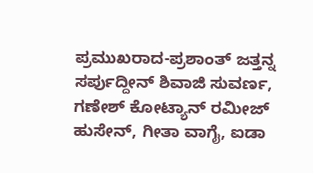ಪ್ರಮುಖರಾದ-ಪ್ರಶಾಂತ್ ಜತ್ತನ್ನ ಸರ್ಪುದ್ದೀನ್ ಶಿವಾಜಿ ಸುವರ್ಣ,  ಗಣೇಶ್ ಕೋಟ್ಯಾನ್ ರಮೀಜ್ ಹುಸೇನ್, ಗೀತಾ ವಾಗೈ, ಐಡಾ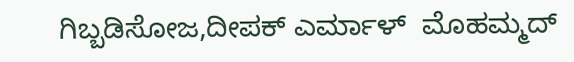ಗಿಬ್ಬಡಿಸೋಜ,ದೀಪಕ್ ಎರ್ಮಾಳ್  ಮೊಹಮ್ಮದ್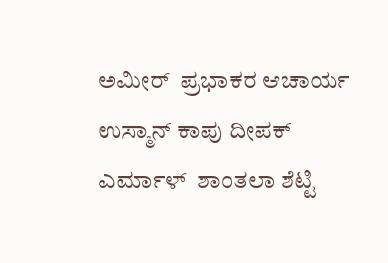ಅಮೀರ್  ಪ್ರಭಾಕರ ಆಚಾರ್ಯ  ಉಸ್ಮಾನ್ ಕಾಪು ದೀಪಕ್ ಎರ್ಮಾಳ್  ಶಾಂತಲಾ ಶೆಟ್ಟಿ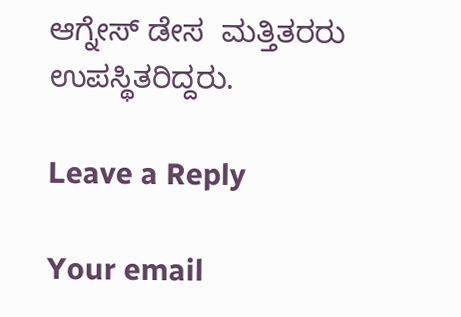ಆಗ್ನೇಸ್ ಡೇಸ  ಮತ್ತಿತರರು ಉಪಸ್ಥಿತರಿದ್ದರು.

Leave a Reply

Your email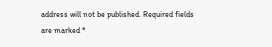address will not be published. Required fields are marked *